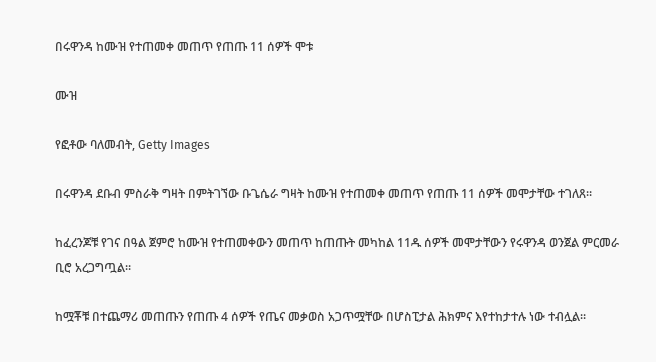በሩዋንዳ ከሙዝ የተጠመቀ መጠጥ የጠጡ 11 ሰዎች ሞቱ

ሙዝ

የፎቶው ባለመብት, Getty Images

በሩዋንዳ ደቡብ ምስራቅ ግዛት በምትገኘው ቡጌሴራ ግዛት ከሙዝ የተጠመቀ መጠጥ የጠጡ 11 ሰዎች መሞታቸው ተገለጸ።

ከፈረንጆቹ የገና በዓል ጀምሮ ከሙዝ የተጠመቀውን መጠጥ ከጠጡት መካከል 11ዱ ሰዎች መሞታቸውን የሩዋንዳ ወንጀል ምርመራ ቢሮ አረጋግጧል።

ከሟቾቹ በተጨማሪ መጠጡን የጠጡ 4 ሰዎች የጤና መቃወስ አጋጥሟቸው በሆስፒታል ሕክምና እየተከታተሉ ነው ተብሏል።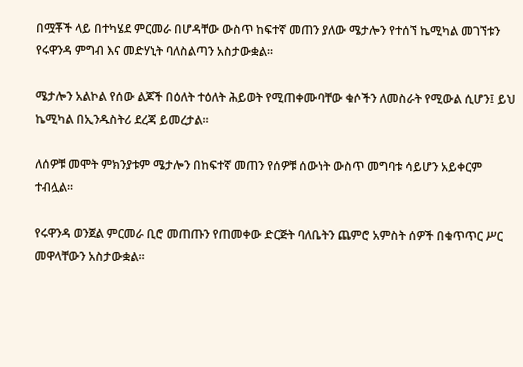በሟቾች ላይ በተካሄደ ምርመራ በሆዳቸው ውስጥ ከፍተኛ መጠን ያለው ሜታሎን የተሰኘ ኬሚካል መገኘቱን የሩዋንዳ ምግብ እና መድሃኒት ባለስልጣን አስታውቋል።

ሜታሎን አልኮል የሰው ልጆች በዕለት ተዕለት ሕይወት የሚጠቀሙባቸው ቁሶችን ለመስራት የሚውል ሲሆን፤ ይህ ኬሚካል በኢንዱስትሪ ደረጃ ይመረታል።

ለሰዎቹ መሞት ምክንያቱም ሜታሎን በከፍተኛ መጠን የሰዎቹ ሰውነት ውስጥ መግባቱ ሳይሆን አይቀርም ተብሏል።

የሩዋንዳ ወንጀል ምርመራ ቢሮ መጠጡን የጠመቀው ድርጅት ባለቤትን ጨምሮ አምስት ሰዎች በቁጥጥር ሥር መዋላቸውን አስታውቋል።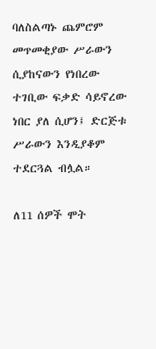ባለስልጣኑ ጨምሮም መጥመቂያው ሥራውን ሲያከናውን የነበረው ተገቢው ፍቃድ ሳይኖረው ነበር ያለ ሲሆን፤ ድርጅቱ ሥራውን እንዲያቆም ተደርጓል ብሏል።

ለ11 ሰዎች ሞት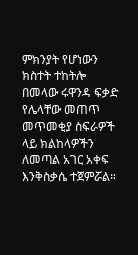ምክንያት የሆነውን ክስተት ተከትሎ በመላው ሩዋንዳ ፍቃድ የሌላቸው መጠጥ መጥመቂያ ስፍራዎች ላይ ክልከላዎችን ለመጣል አገር አቀፍ እንቅስቃሴ ተጀምሯል።